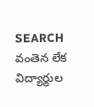SEARCH
వంతెన లేక విద్యార్థుల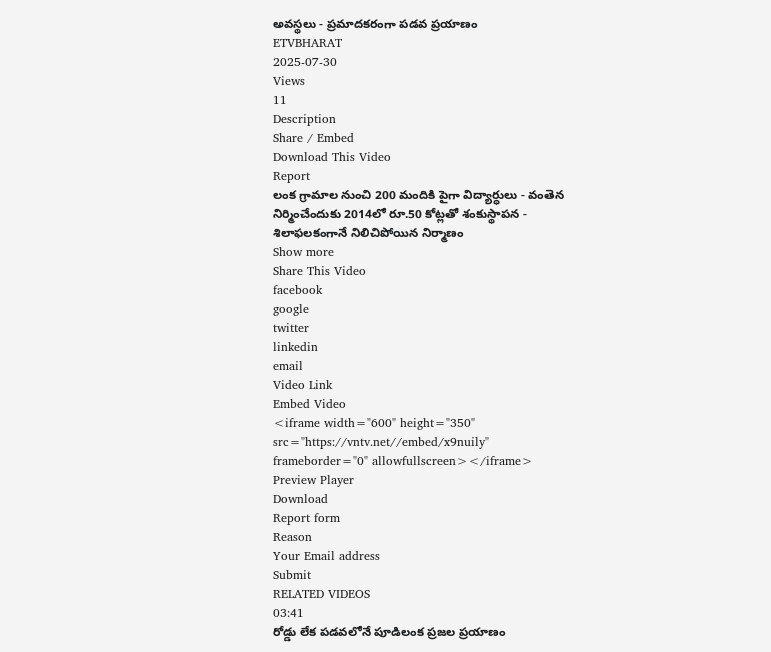అవస్థలు - ప్రమాదకరంగా పడవ ప్రయాణం
ETVBHARAT
2025-07-30
Views
11
Description
Share / Embed
Download This Video
Report
లంక గ్రామాల నుంచి 200 మందికి పైగా విద్యార్ధులు - వంతెన నిర్మించేందుకు 2014లో రూ.50 కోట్లతో శంకుస్థాపన - శిలాఫలకంగానే నిలిచిపోయిన నిర్మాణం
Show more
Share This Video
facebook
google
twitter
linkedin
email
Video Link
Embed Video
<iframe width="600" height="350" src="https://vntv.net//embed/x9nuily" frameborder="0" allowfullscreen></iframe>
Preview Player
Download
Report form
Reason
Your Email address
Submit
RELATED VIDEOS
03:41
రోడ్డు లేక పడవలోనే పూడిలంక ప్రజల ప్రయాణం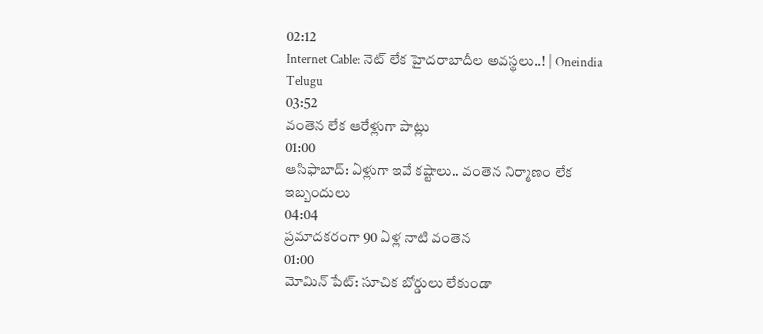02:12
Internet Cable: నెట్ లేక హైదరాబాదీల అవస్థలు..! | Oneindia Telugu
03:52
వంతెన లేక ఆరేళ్లుగా పాట్లు
01:00
ఆసిఫాబాద్: ఏళ్లుగా ఇవే కష్టాలు.. వంతెన నిర్మాణం లేక ఇబ్బందులు
04:04
ప్రమాదకరంగా 90 ఏళ్ల నాటి వంతెన
01:00
మోమిన్ పేట్: సూచిక బోర్డులు లేకుండా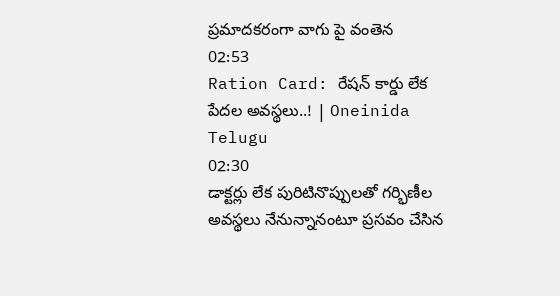ప్రమాదకరంగా వాగు పై వంతెన
02:53
Ration Card: రేషన్ కార్డు లేక పేదల అవస్థలు..! | Oneinida Telugu
02:30
డాక్టర్లు లేక పురిటినొప్పులతో గర్భిణీల అవస్థలు నేనున్నానంటూ ప్రసవం చేసిన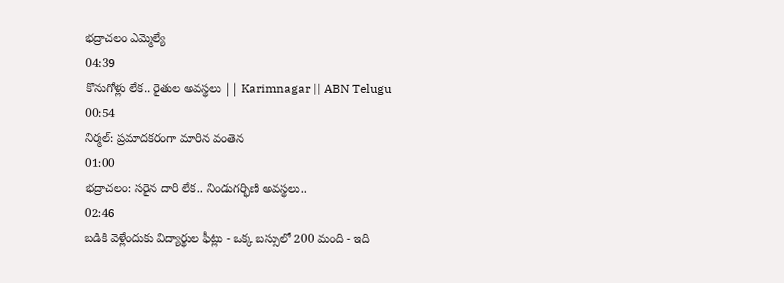భద్రాచలం ఎమ్మెల్యే
04:39
కొనుగోళ్లు లేక.. రైతుల అవస్థలు || Karimnagar || ABN Telugu
00:54
నిర్మల్: ప్రమాదకరంగా మారిన వంతెన
01:00
భద్రాచలం: సరైన దారి లేక.. నిండుగర్భిణి అవస్థలు..
02:46
బడికి వెళ్లేందుకు విద్యార్థుల ఫీట్లు - ఒక్క బస్సులో 200 మంది - ఇది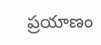ప్రయాణం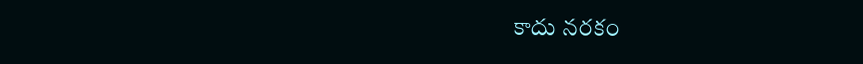కాదు నరకం